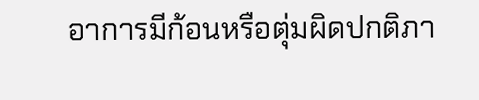อาการมีก้อนหรือตุ่มผิดปกติภา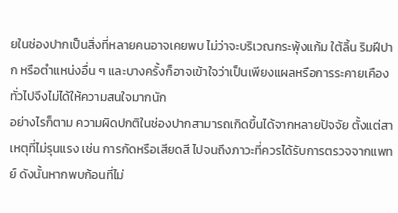ยในช่องปากเป็นสิ่งที่หลายคนอาจเคยพบ ไม่ว่าจะบริเวณกระพุ้งแก้ม ใต้ลิ้น ริมฝีปาก หรือตำแหน่งอื่น ๆ และบางครั้งก็อาจเข้าใจว่าเป็นเพียงแผลหรือการระคายเคืองทั่วไปจึงไม่ได้ให้ความสนใจมากนัก
อย่างไรก็ตาม ความผิดปกติในช่องปากสามารถเกิดขึ้นได้จากหลายปัจจัย ตั้งแต่สาเหตุที่ไม่รุนแรง เช่น การกัดหรือเสียดสี ไปจนถึงภาวะที่ควรได้รับการตรวจจากแพทย์ ดังนั้นหากพบก้อนที่ไม่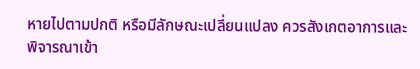หายไปตามปกติ หรือมีลักษณะเปลี่ยนแปลง ควรสังเกตอาการและพิจารณาเข้า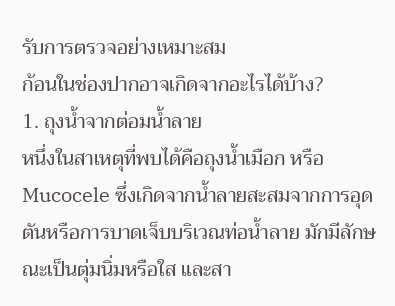รับการตรวจอย่างเหมาะสม
ก้อนในช่องปากอาจเกิดจากอะไรได้บ้าง?
1. ถุงน้ำจากต่อมน้ำลาย
หนึ่งในสาเหตุที่พบได้คือถุงน้ำเมือก หรือ Mucocele ซึ่งเกิดจากน้ำลายสะสมจากการอุดตันหรือการบาดเจ็บบริเวณท่อน้ำลาย มักมีลักษณะเป็นตุ่มนิ่มหรือใส และสา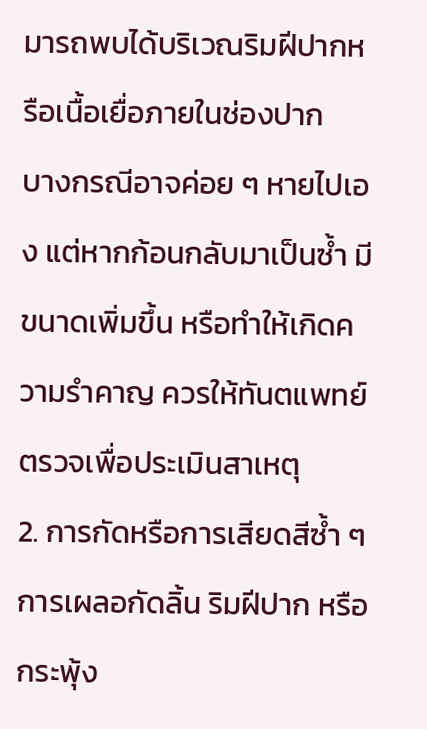มารถพบได้บริเวณริมฝีปากหรือเนื้อเยื่อภายในช่องปาก
บางกรณีอาจค่อย ๆ หายไปเอง แต่หากก้อนกลับมาเป็นซ้ำ มีขนาดเพิ่มขึ้น หรือทำให้เกิดความรำคาญ ควรให้ทันตแพทย์ตรวจเพื่อประเมินสาเหตุ
2. การกัดหรือการเสียดสีซ้ำ ๆ
การเผลอกัดลิ้น ริมฝีปาก หรือกระพุ้ง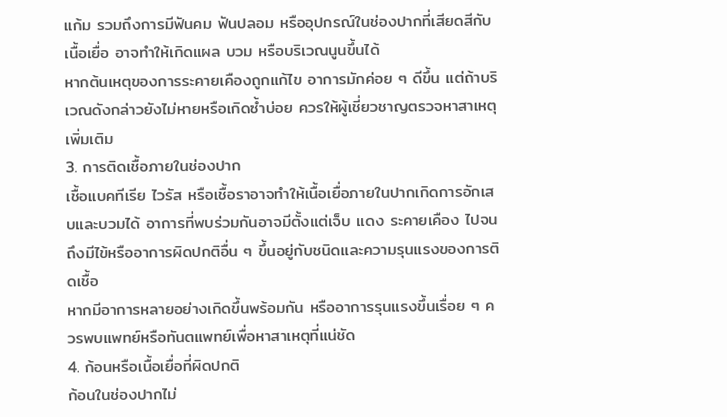แก้ม รวมถึงการมีฟันคม ฟันปลอม หรืออุปกรณ์ในช่องปากที่เสียดสีกับเนื้อเยื่อ อาจทำให้เกิดแผล บวม หรือบริเวณนูนขึ้นได้
หากต้นเหตุของการระคายเคืองถูกแก้ไข อาการมักค่อย ๆ ดีขึ้น แต่ถ้าบริเวณดังกล่าวยังไม่หายหรือเกิดซ้ำบ่อย ควรให้ผู้เชี่ยวชาญตรวจหาสาเหตุเพิ่มเติม
3. การติดเชื้อภายในช่องปาก
เชื้อแบคทีเรีย ไวรัส หรือเชื้อราอาจทำให้เนื้อเยื่อภายในปากเกิดการอักเสบและบวมได้ อาการที่พบร่วมกันอาจมีตั้งแต่เจ็บ แดง ระคายเคือง ไปจนถึงมีไข้หรืออาการผิดปกติอื่น ๆ ขึ้นอยู่กับชนิดและความรุนแรงของการติดเชื้อ
หากมีอาการหลายอย่างเกิดขึ้นพร้อมกัน หรืออาการรุนแรงขึ้นเรื่อย ๆ ควรพบแพทย์หรือทันตแพทย์เพื่อหาสาเหตุที่แน่ชัด
4. ก้อนหรือเนื้อเยื่อที่ผิดปกติ
ก้อนในช่องปากไม่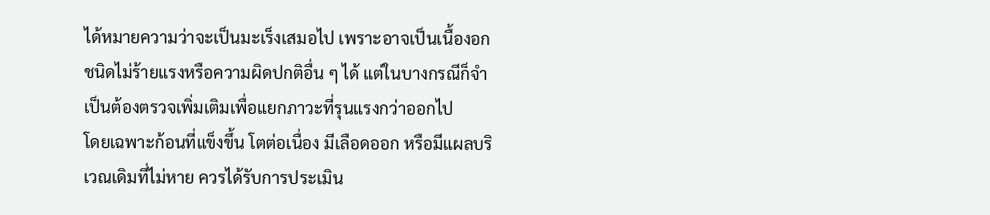ได้หมายความว่าจะเป็นมะเร็งเสมอไป เพราะอาจเป็นเนื้องอกชนิดไม่ร้ายแรงหรือความผิดปกติอื่น ๆ ได้ แต่ในบางกรณีก็จำเป็นต้องตรวจเพิ่มเติมเพื่อแยกภาวะที่รุนแรงกว่าออกไป
โดยเฉพาะก้อนที่แข็งขึ้น โตต่อเนื่อง มีเลือดออก หรือมีแผลบริเวณเดิมที่ไม่หาย ควรได้รับการประเมิน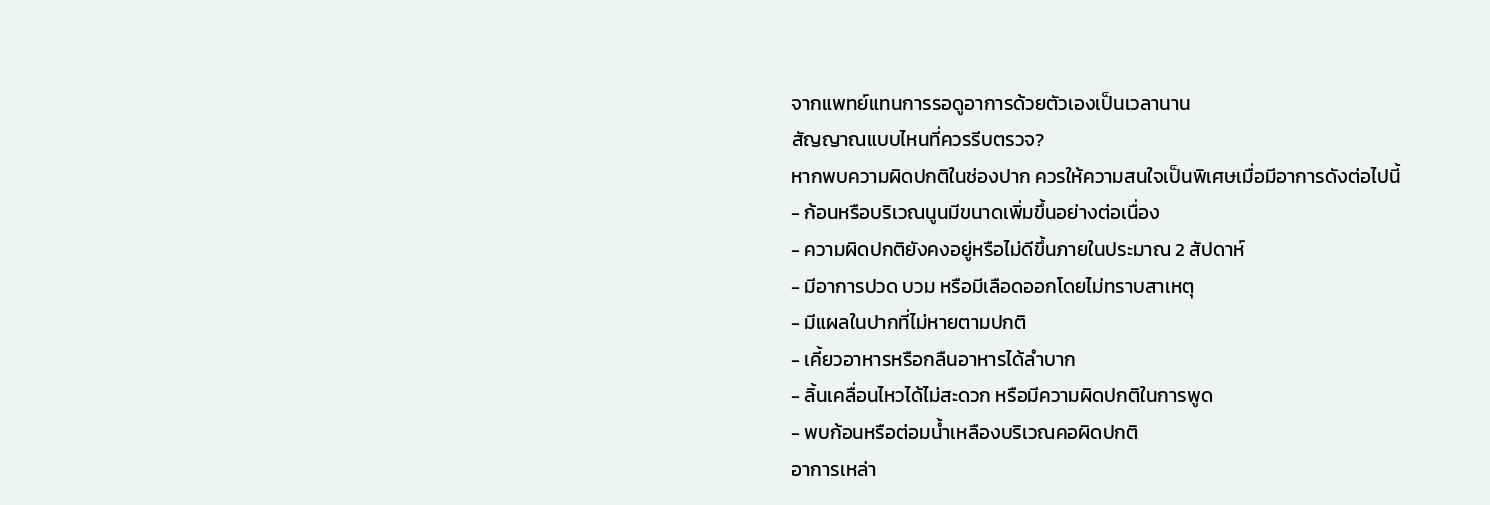จากแพทย์แทนการรอดูอาการด้วยตัวเองเป็นเวลานาน
สัญญาณแบบไหนที่ควรรีบตรวจ?
หากพบความผิดปกติในช่องปาก ควรให้ความสนใจเป็นพิเศษเมื่อมีอาการดังต่อไปนี้
- ก้อนหรือบริเวณนูนมีขนาดเพิ่มขึ้นอย่างต่อเนื่อง
- ความผิดปกติยังคงอยู่หรือไม่ดีขึ้นภายในประมาณ 2 สัปดาห์
- มีอาการปวด บวม หรือมีเลือดออกโดยไม่ทราบสาเหตุ
- มีแผลในปากที่ไม่หายตามปกติ
- เคี้ยวอาหารหรือกลืนอาหารได้ลำบาก
- ลิ้นเคลื่อนไหวได้ไม่สะดวก หรือมีความผิดปกติในการพูด
- พบก้อนหรือต่อมน้ำเหลืองบริเวณคอผิดปกติ
อาการเหล่า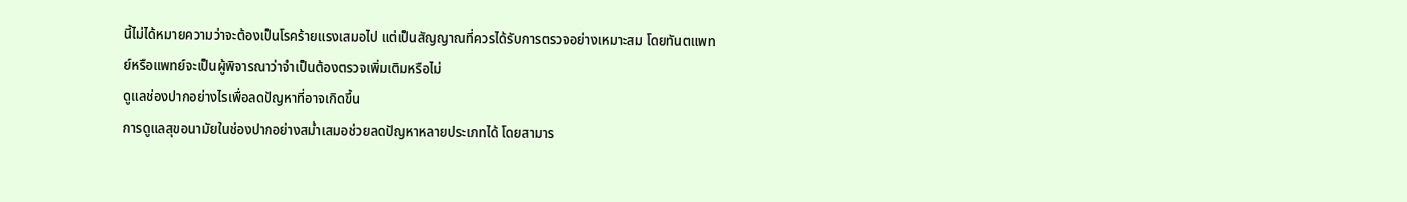นี้ไม่ได้หมายความว่าจะต้องเป็นโรคร้ายแรงเสมอไป แต่เป็นสัญญาณที่ควรได้รับการตรวจอย่างเหมาะสม โดยทันตแพทย์หรือแพทย์จะเป็นผู้พิจารณาว่าจำเป็นต้องตรวจเพิ่มเติมหรือไม่
ดูแลช่องปากอย่างไรเพื่อลดปัญหาที่อาจเกิดขึ้น
การดูแลสุขอนามัยในช่องปากอย่างสม่ำเสมอช่วยลดปัญหาหลายประเภทได้ โดยสามาร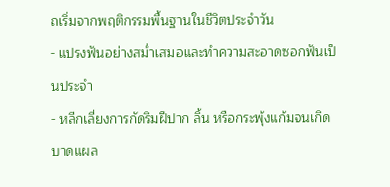ถเริ่มจากพฤติกรรมพื้นฐานในชีวิตประจำวัน
- แปรงฟันอย่างสม่ำเสมอและทำความสะอาดซอกฟันเป็นประจำ
- หลีกเลี่ยงการกัดริมฝีปาก ลิ้น หรือกระพุ้งแก้มจนเกิดบาดแผล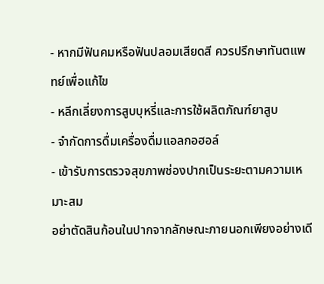- หากมีฟันคมหรือฟันปลอมเสียดสี ควรปรึกษาทันตแพทย์เพื่อแก้ไข
- หลีกเลี่ยงการสูบบุหรี่และการใช้ผลิตภัณฑ์ยาสูบ
- จำกัดการดื่มเครื่องดื่มแอลกอฮอล์
- เข้ารับการตรวจสุขภาพช่องปากเป็นระยะตามความเหมาะสม
อย่าตัดสินก้อนในปากจากลักษณะภายนอกเพียงอย่างเดี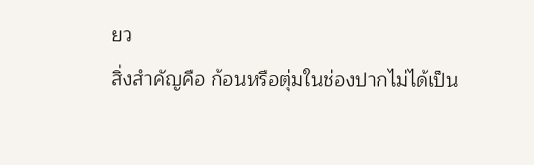ยว
สิ่งสำคัญคือ ก้อนหรือตุ่มในช่องปากไม่ได้เป็น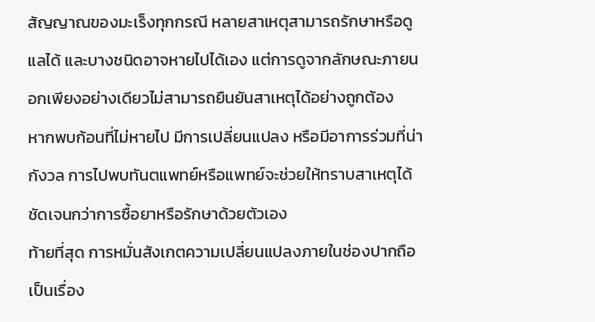สัญญาณของมะเร็งทุกกรณี หลายสาเหตุสามารถรักษาหรือดูแลได้ และบางชนิดอาจหายไปได้เอง แต่การดูจากลักษณะภายนอกเพียงอย่างเดียวไม่สามารถยืนยันสาเหตุได้อย่างถูกต้อง
หากพบก้อนที่ไม่หายไป มีการเปลี่ยนแปลง หรือมีอาการร่วมที่น่ากังวล การไปพบทันตแพทย์หรือแพทย์จะช่วยให้ทราบสาเหตุได้ชัดเจนกว่าการซื้อยาหรือรักษาด้วยตัวเอง
ท้ายที่สุด การหมั่นสังเกตความเปลี่ยนแปลงภายในช่องปากถือเป็นเรื่อง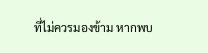ที่ไม่ควรมองข้าม หากพบ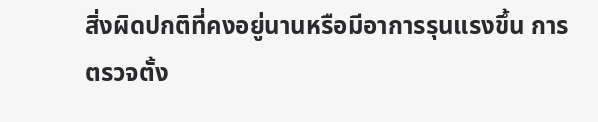สิ่งผิดปกติที่คงอยู่นานหรือมีอาการรุนแรงขึ้น การตรวจตั้ง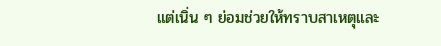แต่เนิ่น ๆ ย่อมช่วยให้ทราบสาเหตุและ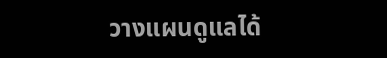วางแผนดูแลได้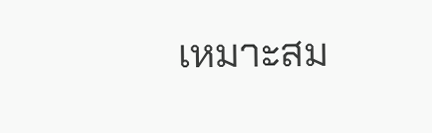เหมาะสม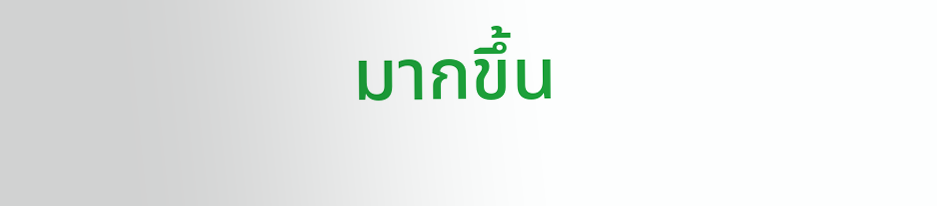มากขึ้น